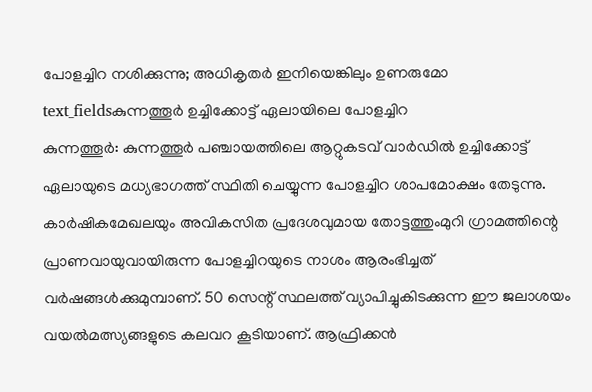പോളച്ചിറ നശിക്കുന്നു; അധികൃതർ ഇനിയെങ്കിലും ഉണരുമോ
text_fieldsകുന്നത്തൂർ ഉച്ചിക്കോട്ട് ഏലായിലെ പോളച്ചിറ
കുന്നത്തൂർ: കുന്നത്തൂർ പഞ്ചായത്തിലെ ആറ്റുകടവ് വാർഡിൽ ഉച്ചിക്കോട്ട് ഏലായുടെ മധ്യഭാഗത്ത് സ്ഥിതി ചെയ്യുന്ന പോളച്ചിറ ശാപമോക്ഷം തേടുന്നു. കാർഷികമേഖലയും അവികസിത പ്രദേശവുമായ തോട്ടത്തുംമുറി ഗ്രാമത്തിന്റെ പ്രാണവായുവായിരുന്ന പോളച്ചിറയുടെ നാശം ആരംഭിച്ചത് വർഷങ്ങൾക്കുമുമ്പാണ്. 50 സെന്റ് സ്ഥലത്ത് വ്യാപിച്ചുകിടക്കുന്ന ഈ ജലാശയം വയൽമത്സ്യങ്ങളുടെ കലവറ കൂടിയാണ്. ആഫ്രിക്കൻ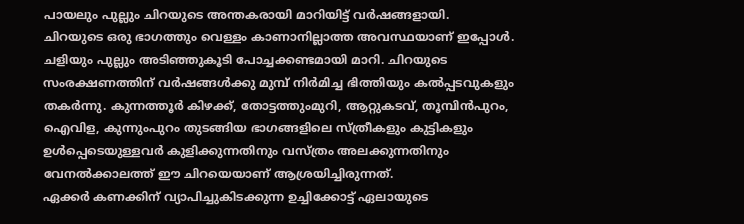പായലും പുല്ലും ചിറയുടെ അന്തകരായി മാറിയിട്ട് വർഷങ്ങളായി.
ചിറയുടെ ഒരു ഭാഗത്തും വെള്ളം കാണാനില്ലാത്ത അവസ്ഥയാണ് ഇപ്പോൾ. ചളിയും പുല്ലും അടിഞ്ഞുകൂടി പോച്ചക്കണ്ടമായി മാറി. ചിറയുടെ സംരക്ഷണത്തിന് വർഷങ്ങൾക്കു മുമ്പ് നിർമിച്ച ഭിത്തിയും കൽപ്പടവുകളും തകർന്നു. കുന്നത്തൂർ കിഴക്ക്, തോട്ടത്തുംമുറി, ആറ്റുകടവ്, തൂമ്പിൻപുറം, ഐവിള, കുന്നുംപുറം തുടങ്ങിയ ഭാഗങ്ങളിലെ സ്ത്രീകളും കുട്ടികളും ഉൾപ്പെടെയുള്ളവർ കുളിക്കുന്നതിനും വസ്ത്രം അലക്കുന്നതിനും വേനൽക്കാലത്ത് ഈ ചിറയെയാണ് ആശ്രയിച്ചിരുന്നത്.
ഏക്കർ കണക്കിന് വ്യാപിച്ചുകിടക്കുന്ന ഉച്ചിക്കോട്ട് ഏലായുടെ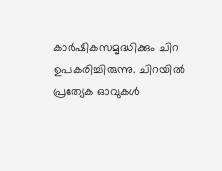കാർഷികസമൃദ്ധിക്കും ചിറ ഉപകരിച്ചിരുന്നു. ചിറയിൽ പ്രത്യേക ഓവുകൾ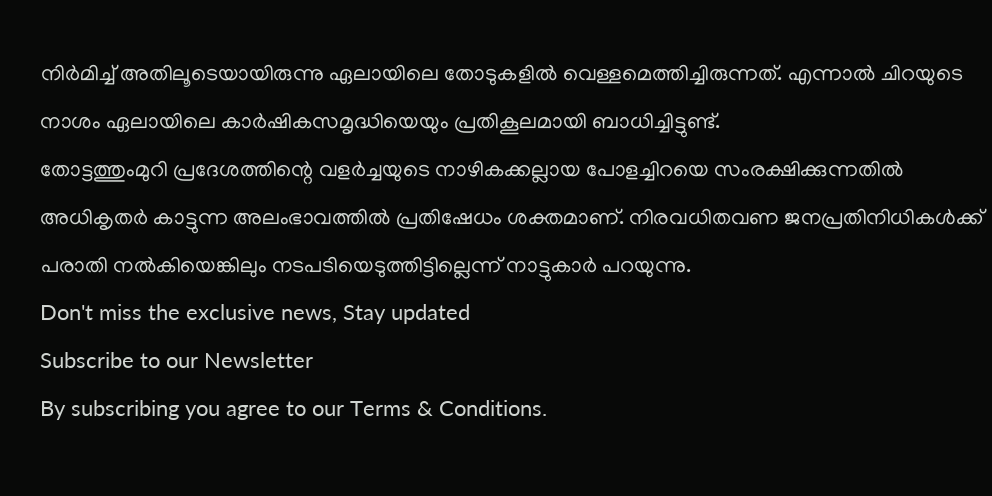നിർമിച്ച് അതിലൂടെയായിരുന്നു ഏലായിലെ തോടുകളിൽ വെള്ളമെത്തിച്ചിരുന്നത്. എന്നാൽ ചിറയുടെ നാശം ഏലായിലെ കാർഷികസമൃദ്ധിയെയും പ്രതികൂലമായി ബാധിച്ചിട്ടുണ്ട്.
തോട്ടത്തുംമുറി പ്രദേശത്തിന്റെ വളർച്ചയുടെ നാഴികക്കല്ലായ പോളച്ചിറയെ സംരക്ഷിക്കുന്നതിൽ അധികൃതർ കാട്ടുന്ന അലംഭാവത്തിൽ പ്രതിഷേധം ശക്തമാണ്. നിരവധിതവണ ജനപ്രതിനിധികൾക്ക് പരാതി നൽകിയെങ്കിലും നടപടിയെടുത്തിട്ടില്ലെന്ന് നാട്ടുകാർ പറയുന്നു.
Don't miss the exclusive news, Stay updated
Subscribe to our Newsletter
By subscribing you agree to our Terms & Conditions.